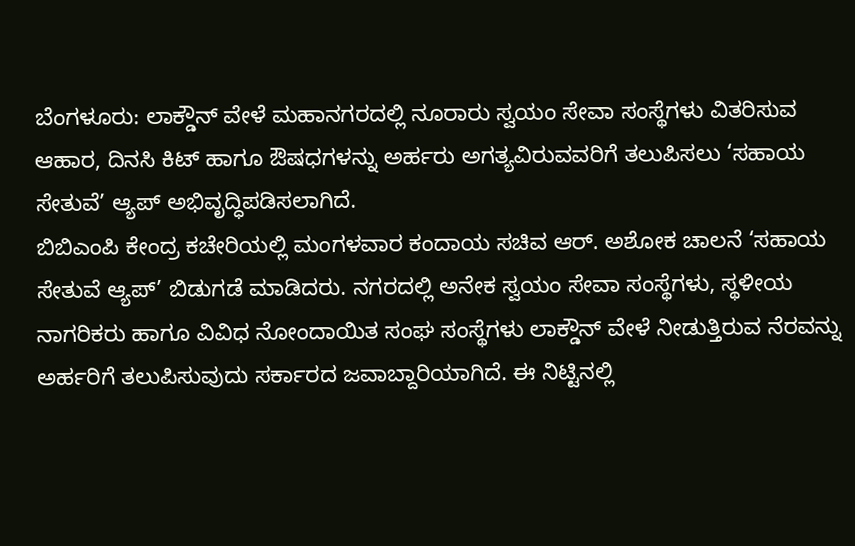ಬೆಂಗಳೂರು: ಲಾಕ್ಡೌನ್ ವೇಳೆ ಮಹಾನಗರದಲ್ಲಿ ನೂರಾರು ಸ್ವಯಂ ಸೇವಾ ಸಂಸ್ಥೆಗಳು ವಿತರಿಸುವ ಆಹಾರ, ದಿನಸಿ ಕಿಟ್ ಹಾಗೂ ಔಷಧಗಳನ್ನು ಅರ್ಹರು ಅಗತ್ಯವಿರುವವರಿಗೆ ತಲುಪಿಸಲು ‘ಸಹಾಯ ಸೇತುವೆ’ ಆ್ಯಪ್ ಅಭಿವೃದ್ಧಿಪಡಿಸಲಾಗಿದೆ.
ಬಿಬಿಎಂಪಿ ಕೇಂದ್ರ ಕಚೇರಿಯಲ್ಲಿ ಮಂಗಳವಾರ ಕಂದಾಯ ಸಚಿವ ಆರ್. ಅಶೋಕ ಚಾಲನೆ ‘ಸಹಾಯ ಸೇತುವೆ ಆ್ಯಪ್’ ಬಿಡುಗಡೆ ಮಾಡಿದರು. ನಗರದಲ್ಲಿ ಅನೇಕ ಸ್ವಯಂ ಸೇವಾ ಸಂಸ್ಥೆಗಳು, ಸ್ಥಳೀಯ ನಾಗರಿಕರು ಹಾಗೂ ವಿವಿಧ ನೋಂದಾಯಿತ ಸಂಘ ಸಂಸ್ಥೆಗಳು ಲಾಕ್ಡೌನ್ ವೇಳೆ ನೀಡುತ್ತಿರುವ ನೆರವನ್ನು ಅರ್ಹರಿಗೆ ತಲುಪಿಸುವುದು ಸರ್ಕಾರದ ಜವಾಬ್ದಾರಿಯಾಗಿದೆ. ಈ ನಿಟ್ಟಿನಲ್ಲಿ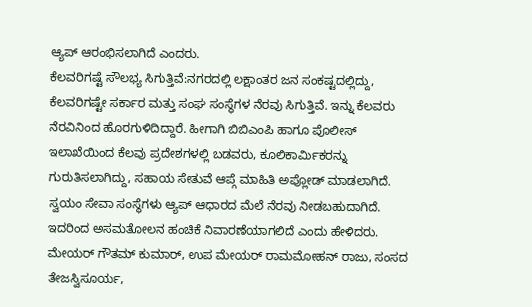ಆ್ಯಪ್ ಆರಂಭಿಸಲಾಗಿದೆ ಎಂದರು.
ಕೆಲವರಿಗಷ್ಟೆ ಸೌಲಭ್ಯ ಸಿಗುತ್ತಿವೆ:ನಗರದಲ್ಲಿ ಲಕ್ಷಾಂತರ ಜನ ಸಂಕಷ್ಟದಲ್ಲಿದ್ದು, ಕೆಲವರಿಗಷ್ಟೇ ಸರ್ಕಾರ ಮತ್ತು ಸಂಘ ಸಂಸ್ಥೆಗಳ ನೆರವು ಸಿಗುತ್ತಿವೆ. ಇನ್ನು ಕೆಲವರು ನೆರವಿನಿಂದ ಹೊರಗುಳಿದಿದ್ದಾರೆ. ಹೀಗಾಗಿ ಬಿಬಿಎಂಪಿ ಹಾಗೂ ಪೊಲೀಸ್ ಇಲಾಖೆಯಿಂದ ಕೆಲವು ಪ್ರದೇಶಗಳಲ್ಲಿ ಬಡವರು, ಕೂಲಿಕಾರ್ವಿುಕರನ್ನು ಗುರುತಿಸಲಾಗಿದ್ದು, ಸಹಾಯ ಸೇತುವೆ ಆಪ್ಗೆ ಮಾಹಿತಿ ಅಪ್ಲೋಡ್ ಮಾಡಲಾಗಿದೆ. ಸ್ವಯಂ ಸೇವಾ ಸಂಸ್ಥೆಗಳು ಆ್ಯಪ್ ಆಧಾರದ ಮೆಲೆ ನೆರವು ನೀಡಬಹುದಾಗಿದೆ. ಇದರಿಂದ ಅಸಮತೋಲನ ಹಂಚಿಕೆ ನಿವಾರಣೆಯಾಗಲಿದೆ ಎಂದು ಹೇಳಿದರು.
ಮೇಯರ್ ಗೌತಮ್ ಕುಮಾರ್, ಉಪ ಮೇಯರ್ ರಾಮಮೋಹನ್ ರಾಜು, ಸಂಸದ ತೇಜಸ್ವಿಸೂರ್ಯ,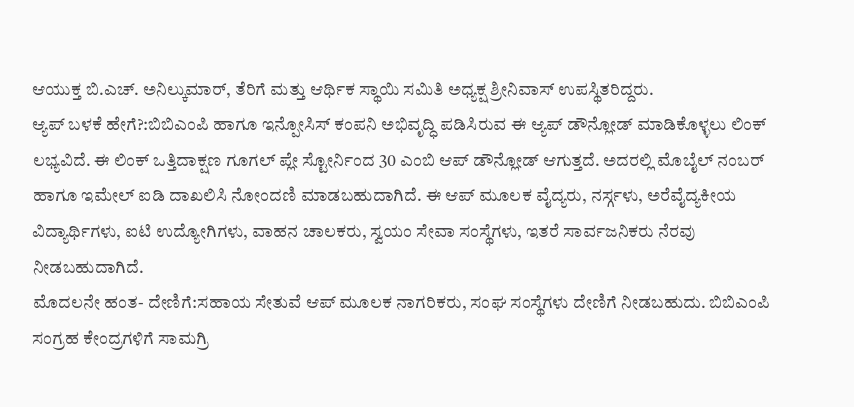ಆಯುಕ್ತ ಬಿ.ಎಚ್. ಅನಿಲ್ಕುಮಾರ್, ತೆರಿಗೆ ಮತ್ತು ಆರ್ಥಿಕ ಸ್ಥಾಯಿ ಸಮಿತಿ ಅಧ್ಯಕ್ಷ ಶ್ರೀನಿವಾಸ್ ಉಪಸ್ಥಿತರಿದ್ದರು.
ಆ್ಯಪ್ ಬಳಕೆ ಹೇಗೆ?:ಬಿಬಿಎಂಪಿ ಹಾಗೂ ಇನ್ಪೋಸಿಸ್ ಕಂಪನಿ ಅಭಿವೃದ್ಧಿ ಪಡಿಸಿರುವ ಈ ಆ್ಯಪ್ ಡೌನ್ಲೋಡ್ ಮಾಡಿಕೊಳ್ಳಲು ಲಿಂಕ್ ಲಭ್ಯವಿದೆ. ಈ ಲಿಂಕ್ ಒತ್ತಿದಾಕ್ಷಣ ಗೂಗಲ್ ಪ್ಲೇ ಸ್ಟೋರ್ನಿಂದ 30 ಎಂಬಿ ಆಪ್ ಡೌನ್ಲೋಡ್ ಆಗುತ್ತದೆ. ಅದರಲ್ಲಿ ಮೊಬೈಲ್ ನಂಬರ್ ಹಾಗೂ ಇಮೇಲ್ ಐಡಿ ದಾಖಲಿಸಿ ನೋಂದಣಿ ಮಾಡಬಹುದಾಗಿದೆ. ಈ ಆಪ್ ಮೂಲಕ ವೈದ್ಯರು, ನರ್ಸ್ಗಳು, ಅರೆವೈದ್ಯಕೀಯ ವಿದ್ಯಾರ್ಥಿಗಳು, ಐಟಿ ಉದ್ಯೋಗಿಗಳು, ವಾಹನ ಚಾಲಕರು, ಸ್ವಯಂ ಸೇವಾ ಸಂಸ್ಥೆಗಳು, ಇತರೆ ಸಾರ್ವಜನಿಕರು ನೆರವು ನೀಡಬಹುದಾಗಿದೆ.
ಮೊದಲನೇ ಹಂತ- ದೇಣಿಗೆ:ಸಹಾಯ ಸೇತುವೆ ಆಪ್ ಮೂಲಕ ನಾಗರಿಕರು, ಸಂಘ ಸಂಸ್ಥೆಗಳು ದೇಣಿಗೆ ನೀಡಬಹುದು. ಬಿಬಿಎಂಪಿ ಸಂಗ್ರಹ ಕೇಂದ್ರಗಳಿಗೆ ಸಾಮಗ್ರಿ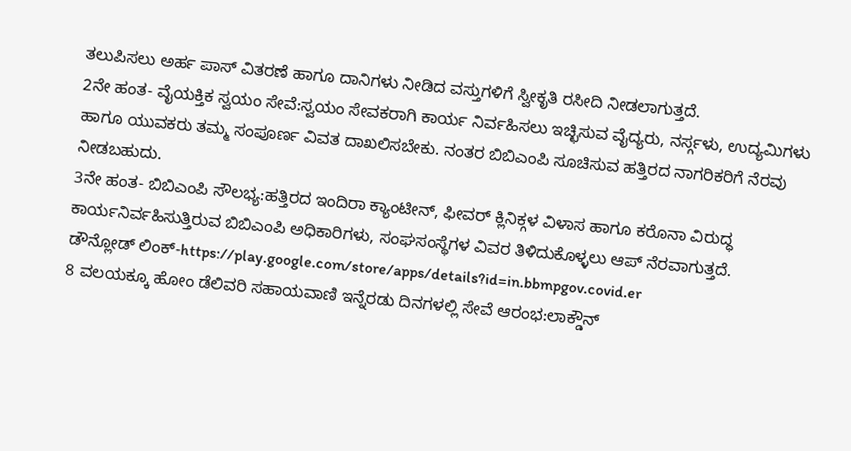ತಲುಪಿಸಲು ಅರ್ಹ ಪಾಸ್ ವಿತರಣೆ ಹಾಗೂ ದಾನಿಗಳು ನೀಡಿದ ವಸ್ತುಗಳಿಗೆ ಸ್ವೀಕೃತಿ ರಸೀದಿ ನೀಡಲಾಗುತ್ತದೆ.
2ನೇ ಹಂತ- ವೈಯಕ್ತಿಕ ಸ್ವಯಂ ಸೇವೆ:ಸ್ವಯಂ ಸೇವಕರಾಗಿ ಕಾರ್ಯ ನಿರ್ವಹಿಸಲು ಇಚ್ಛಿಸುವ ವೈದ್ಯರು, ನರ್ಸ್ಗಳು, ಉದ್ಯಮಿಗಳು ಹಾಗೂ ಯುವಕರು ತಮ್ಮ ಸಂಪೂರ್ಣ ವಿವತ ದಾಖಲಿಸಬೇಕು. ನಂತರ ಬಿಬಿಎಂಪಿ ಸೂಚಿಸುವ ಹತ್ತಿರದ ನಾಗರಿಕರಿಗೆ ನೆರವು ನೀಡಬಹುದು.
3ನೇ ಹಂತ- ಬಿಬಿಎಂಪಿ ಸೌಲಭ್ಯ:ಹತ್ತಿರದ ಇಂದಿರಾ ಕ್ಯಾಂಟೀನ್, ಫೀವರ್ ಕ್ಲಿನಿಕ್ಗಳ ವಿಳಾಸ ಹಾಗೂ ಕರೊನಾ ವಿರುದ್ಧ ಕಾರ್ಯನಿರ್ವಹಿಸುತ್ತಿರುವ ಬಿಬಿಎಂಪಿ ಅಧಿಕಾರಿಗಳು, ಸಂಘಸಂಸ್ಥೆಗಳ ವಿವರ ತಿಳಿದುಕೊಳ್ಳಲು ಆಪ್ ನೆರವಾಗುತ್ತದೆ.
ಡೌನ್ಲೋಡ್ ಲಿಂಕ್-https://play.google.com/store/apps/details?id=in.bbmpgov.covid.er
8 ವಲಯಕ್ಕೂ ಹೋಂ ಡೆಲಿವರಿ ಸಹಾಯವಾಣಿ ಇನ್ನೆರಡು ದಿನಗಳಲ್ಲಿ ಸೇವೆ ಆರಂಭ:ಲಾಕ್ಡೌನ್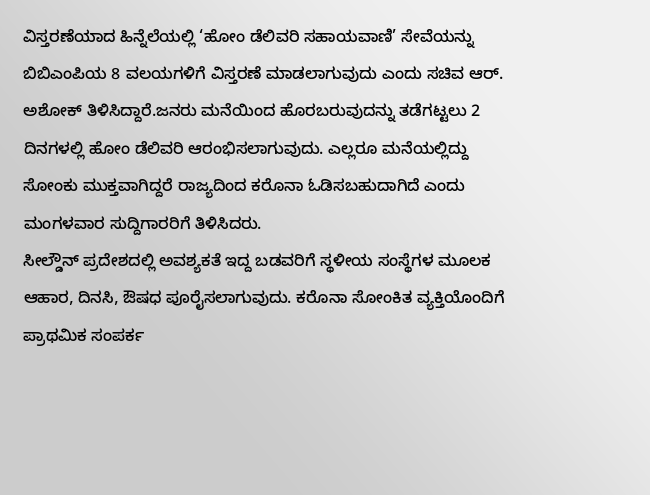ವಿಸ್ತರಣೆಯಾದ ಹಿನ್ನೆಲೆಯಲ್ಲಿ ‘ಹೋಂ ಡೆಲಿವರಿ ಸಹಾಯವಾಣಿ’ ಸೇವೆಯನ್ನು ಬಿಬಿಎಂಪಿಯ 8 ವಲಯಗಳಿಗೆ ವಿಸ್ತರಣೆ ಮಾಡಲಾಗುವುದು ಎಂದು ಸಚಿವ ಆರ್. ಅಶೋಕ್ ತಿಳಿಸಿದ್ದಾರೆ.ಜನರು ಮನೆಯಿಂದ ಹೊರಬರುವುದನ್ನು ತಡೆಗಟ್ಟಲು 2 ದಿನಗಳಲ್ಲಿ ಹೋಂ ಡೆಲಿವರಿ ಆರಂಭಿಸಲಾಗುವುದು. ಎಲ್ಲರೂ ಮನೆಯಲ್ಲಿದ್ದು ಸೋಂಕು ಮುಕ್ತವಾಗಿದ್ದರೆ ರಾಜ್ಯದಿಂದ ಕರೊನಾ ಓಡಿಸಬಹುದಾಗಿದೆ ಎಂದು ಮಂಗಳವಾರ ಸುದ್ದಿಗಾರರಿಗೆ ತಿಳಿಸಿದರು.
ಸೀಲ್ಡೌನ್ ಪ್ರದೇಶದಲ್ಲಿ ಅವಶ್ಯಕತೆ ಇದ್ದ ಬಡವರಿಗೆ ಸ್ಥಳೀಯ ಸಂಸ್ಥೆಗಳ ಮೂಲಕ ಆಹಾರ, ದಿನಸಿ, ಔಷಧ ಪೂರೈಸಲಾಗುವುದು. ಕರೊನಾ ಸೋಂಕಿತ ವ್ಯಕ್ತಿಯೊಂದಿಗೆ ಪ್ರಾಥಮಿಕ ಸಂಪರ್ಕ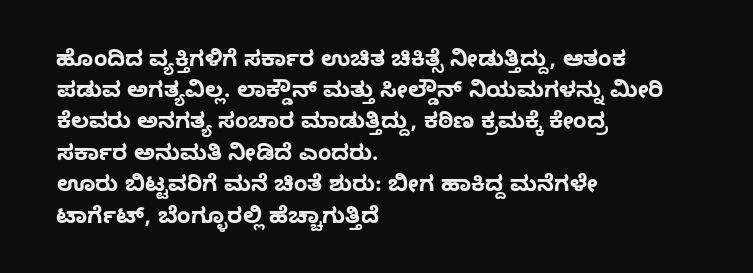ಹೊಂದಿದ ವ್ಯಕ್ತಿಗಳಿಗೆ ಸರ್ಕಾರ ಉಚಿತ ಚಿಕಿತ್ಸೆ ನೀಡುತ್ತಿದ್ದು, ಆತಂಕ ಪಡುವ ಅಗತ್ಯವಿಲ್ಲ. ಲಾಕ್ಡೌನ್ ಮತ್ತು ಸೀಲ್ಡೌನ್ ನಿಯಮಗಳನ್ನು ಮೀರಿ ಕೆಲವರು ಅನಗತ್ಯ ಸಂಚಾರ ಮಾಡುತ್ತಿದ್ದು, ಕಠಿಣ ಕ್ರಮಕ್ಕೆ ಕೇಂದ್ರ ಸರ್ಕಾರ ಅನುಮತಿ ನೀಡಿದೆ ಎಂದರು.
ಊರು ಬಿಟ್ಟವರಿಗೆ ಮನೆ ಚಿಂತೆ ಶುರು: ಬೀಗ ಹಾಕಿದ್ದ ಮನೆಗಳೇ ಟಾರ್ಗೆಟ್, ಬೆಂಗ್ಳೂರಲ್ಲಿ ಹೆಚ್ಚಾಗುತ್ತಿದೆ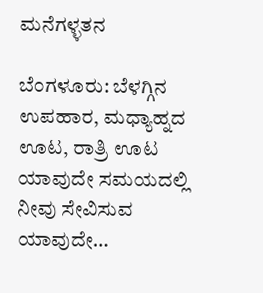ಮನೆಗಳ್ಳತನ

ಬೆಂಗಳೂರು: ಬೆಳಗ್ಗಿನ ಉಪಹಾರ, ಮಧ್ಯಾಹ್ನದ ಊಟ, ರಾತ್ರಿ ಊಟ ಯಾವುದೇ ಸಮಯದಲ್ಲಿ ನೀವು ಸೇವಿಸುವ ಯಾವುದೇ…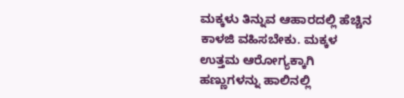ಮಕ್ಕಳು ತಿನ್ನುವ ಆಹಾರದಲ್ಲಿ ಹೆಚ್ಚಿನ ಕಾಳಜಿ ವಹಿಸಬೇಕು. ಮಕ್ಕಳ ಉತ್ತಮ ಆರೋಗ್ಯಕ್ಕಾಗಿ ಹಣ್ಣುಗಳನ್ನು ಹಾಲಿನಲ್ಲಿ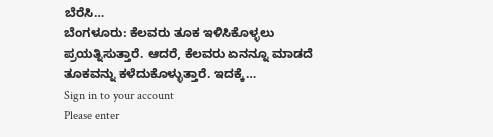ಬೆರೆಸಿ…
ಬೆಂಗಳೂರು: ಕೆಲವರು ತೂಕ ಇಳಿಸಿಕೊಳ್ಳಲು ಪ್ರಯತ್ನಿಸುತ್ತಾರೆ. ಆದರೆ, ಕೆಲವರು ಏನನ್ನೂ ಮಾಡದೆ ತೂಕವನ್ನು ಕಳೆದುಕೊಳ್ಳುತ್ತಾರೆ. ಇದಕ್ಕೆ…
Sign in to your account
Please enter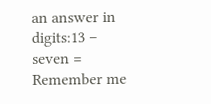an answer in digits:13 − seven =
Remember me